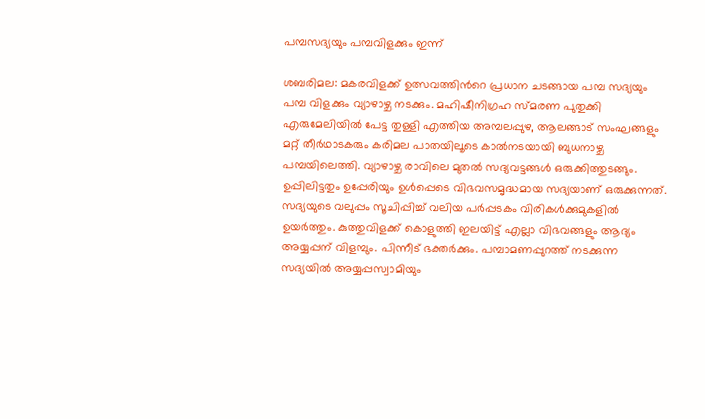പമ്പസദ്യയും പമ്പവിളക്കും ഇന്ന്

ശബരിമല: മകരവിളക്ക് ഉത്സവത്തിന്‍റെ പ്രധാന ചടങ്ങായ പമ്പ സദ്യയും പമ്പ വിളക്കും വ്യാഴാഴ്ച നടക്കും. മഹിഷീനിഗ്രഹ സ്മരണ പുതുക്കി എരുമേലിയില്‍ പേട്ട തുള്ളി എത്തിയ അമ്പലപ്പുഴ, ആലങ്ങാട് സംഘങ്ങളും മറ്റ് തീര്‍ഥാടകരും കരിമല പാതയിലൂടെ കാല്‍നടയായി ബുധനാഴ്ച പമ്പയിലെത്തി. വ്യാഴാഴ്ച രാവിലെ മുതൽ സദ്യവട്ടങ്ങള്‍ ഒരുക്കിത്തുടങ്ങും. ഉപ്പിലിട്ടതും ഉപ്പേരിയും ഉള്‍പ്പെടെ വിഭവസമൃദ്ധമായ സദ്യയാണ് ഒരുക്കുന്നത്. സദ്യയുടെ വലുപ്പം സൂചിപ്പിച്ച് വലിയ പര്‍പ്പടകം വിരികള്‍ക്കുമുകളില്‍ ഉയര്‍ത്തും. കുത്തുവിളക്ക് കൊളുത്തി ഇലയിട്ട് എല്ലാ വിഭവങ്ങളും ആദ്യം അയ്യപ്പന് വിളമ്പും. പിന്നീട് ഭക്തര്‍ക്കും. പമ്പാമണപ്പുറത്ത് നടക്കുന്ന സദ്യയില്‍ അയ്യപ്പസ്വാമിയും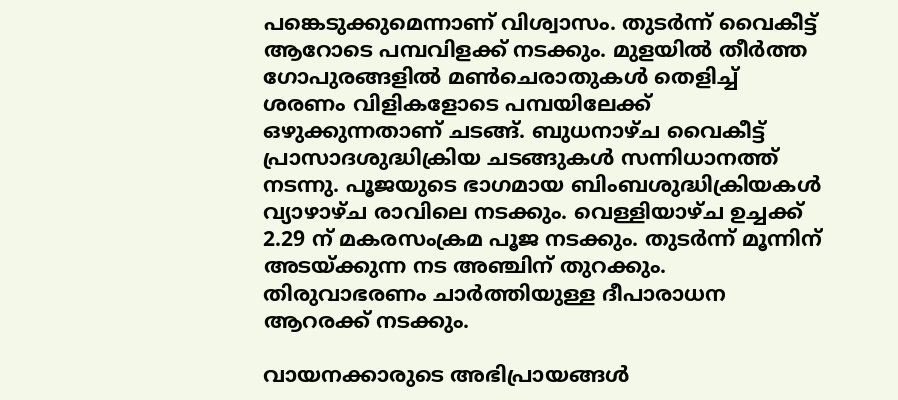പങ്കെടുക്കുമെന്നാണ് വിശ്വാസം. തുടര്‍ന്ന് വൈകീട്ട് ആറോടെ പമ്പവിളക്ക് നടക്കും. മുളയില്‍ തീര്‍ത്ത ഗോപുരങ്ങളില്‍ മണ്‍ചെരാതുകള്‍ തെളിച്ച് ശരണം വിളികളോടെ പമ്പയിലേക്ക് ഒഴുക്കുന്നതാണ് ചടങ്ങ്. ബുധനാഴ്ച വൈകീട്ട് പ്രാസാദശുദ്ധിക്രിയ ചടങ്ങുകൾ സന്നിധാനത്ത് നടന്നു. പൂജയുടെ ഭാഗമായ ബിംബശുദ്ധിക്രിയകള്‍ വ്യാഴാഴ്ച രാവിലെ നടക്കും. വെള്ളിയാഴ്ച ഉച്ചക്ക് 2.29 ന് മകരസംക്രമ പൂജ നടക്കും. തുടർന്ന് മൂന്നിന് അടയ്ക്കുന്ന നട അഞ്ചിന് തുറക്കും. തിരുവാഭരണം ചാർത്തിയുള്ള ദീപാരാധന ആറരക്ക് നടക്കും.

വായനക്കാരുടെ അഭിപ്രായങ്ങള്‍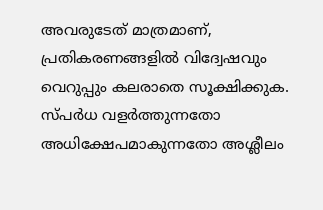അവരുടേത് മാത്രമാണ്, പ്രതികരണങ്ങളിൽ വിദ്വേഷവും വെറുപ്പും കലരാതെ സൂക്ഷിക്കുക. സ്പർധ വളർത്തുന്നതോ അധിക്ഷേപമാകുന്നതോ അശ്ലീലം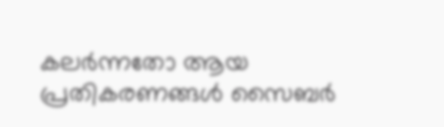കലർന്നതോ ആയ പ്രതികരണങ്ങൾ സൈബർ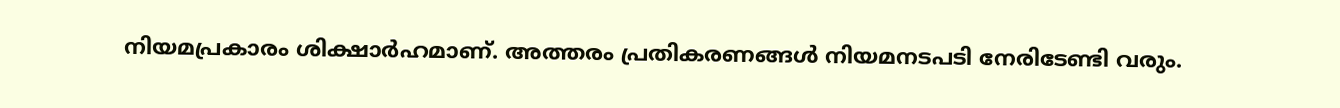നിയമപ്രകാരം ശിക്ഷാർഹമാണ്. അത്തരം പ്രതികരണങ്ങൾ നിയമനടപടി നേരിടേണ്ടി വരും.